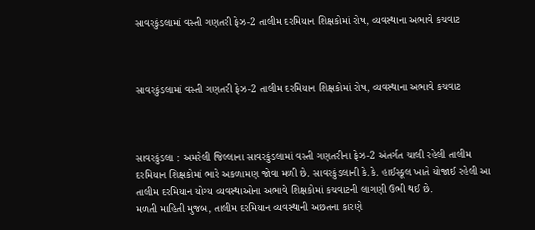સાવરકુંડલામાં વસ્તી ગણતરી ફેઝ-2 તાલીમ દરમિયાન શિક્ષકોમાં રોષ, વ્યવસ્થાના અભાવે કચવાટ



સાવરકુંડલામાં વસ્તી ગણતરી ફેઝ-2 તાલીમ દરમિયાન શિક્ષકોમાં રોષ, વ્યવસ્થાના અભાવે કચવાટ



સાવરકુંડલા : અમરેલી જિલ્લાના સાવરકુંડલામાં વસ્તી ગણતરીના ફેઝ-2 અંતર્ગત ચાલી રહેલી તાલીમ દરમિયાન શિક્ષકોમાં ભારે અકળામણ જોવા મળી છે. સાવરકુંડલાની કે.કે. હાઈસ્કૂલ ખાતે યોજાઈ રહેલી આ તાલીમ દરમિયાન યોગ્ય વ્યવસ્થાઓના અભાવે શિક્ષકોમાં કચવાટની લાગણી ઉભી થઈ છે.
મળતી માહિતી મુજબ, તાલીમ દરમિયાન વ્યવસ્થાની અછતના કારણે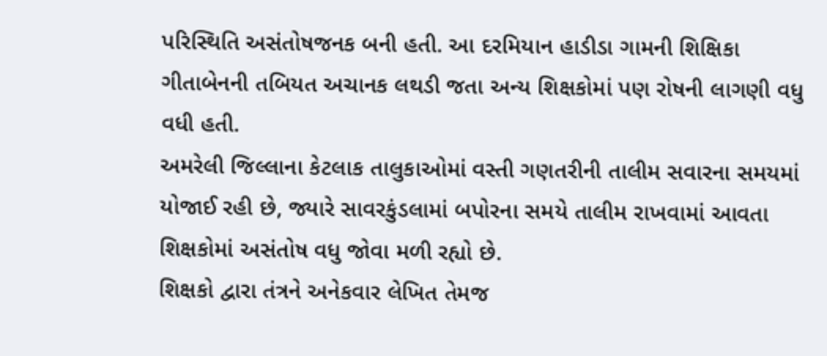પરિસ્થિતિ અસંતોષજનક બની હતી. આ દરમિયાન હાડીડા ગામની શિક્ષિકા ગીતાબેનની તબિયત અચાનક લથડી જતા અન્ય શિક્ષકોમાં પણ રોષની લાગણી વધુ વધી હતી.
અમરેલી જિલ્લાના કેટલાક તાલુકાઓમાં વસ્તી ગણતરીની તાલીમ સવારના સમયમાં યોજાઈ રહી છે, જ્યારે સાવરકુંડલામાં બપોરના સમયે તાલીમ રાખવામાં આવતા શિક્ષકોમાં અસંતોષ વધુ જોવા મળી રહ્યો છે.
શિક્ષકો દ્વારા તંત્રને અનેકવાર લેખિત તેમજ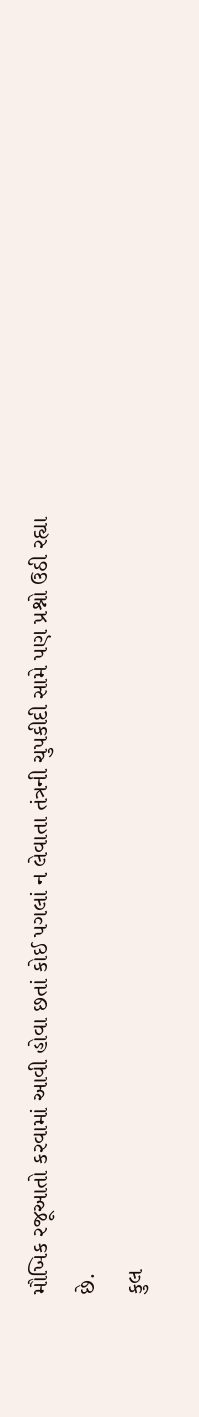મૌખિક રજૂઆતો કરવામાં આવી હોવા છતાં કોઈ પગલાં ન લેવાતા તંત્રની ચુપકીદી સામે પણ પ્રશ્નો ઉઠી રહ્યા છે.
કુલ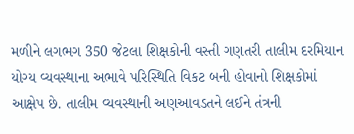મળીને લગભગ 350 જેટલા શિક્ષકોની વસ્તી ગણતરી તાલીમ દરમિયાન યોગ્ય વ્યવસ્થાના અભાવે પરિસ્થિતિ વિકટ બની હોવાનો શિક્ષકોમાં આક્ષેપ છે. તાલીમ વ્યવસ્થાની અણઆવડતને લઈને તંત્રની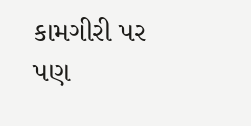કામગીરી પર પણ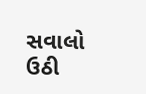સવાલો ઉઠી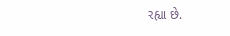રહ્યા છે.